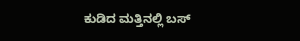ಕುಡಿದ ಮತ್ತಿನಲ್ಲಿ ಬಸ್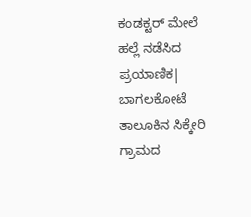ಕಂಡಕ್ಟರ್ ಮೇಲೆ ಹಲ್ಲೆ ನಡೆಸಿದ ಪ್ರಯಾಣಿಕ| ಬಾಗಲಕೋಟೆ ತಾಲೂಕಿನ ಸಿಕ್ಕೇರಿ ಗ್ರಾಮದ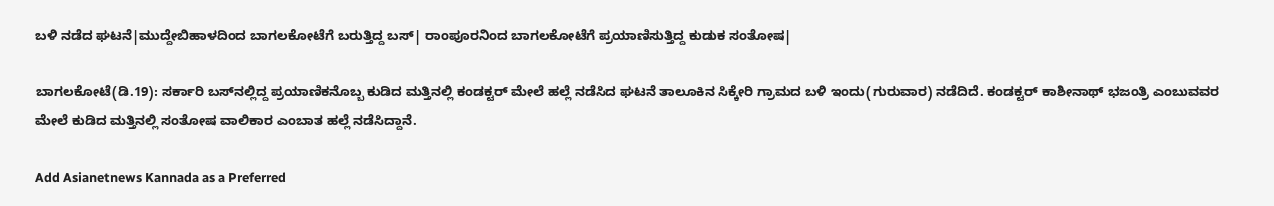ಬಳಿ ನಡೆದ ಘಟನೆ|ಮುದ್ದೇಬಿಹಾಳದಿಂದ ಬಾಗಲಕೋಟೆಗೆ ಬರುತ್ತಿದ್ದ ಬಸ್‌| ರಾಂಪೂರನಿಂದ ಬಾಗಲಕೋಟೆಗೆ ಪ್ರಯಾಣಿಸುತ್ತಿದ್ದ ಕುಡುಕ ಸಂತೋಷ|

ಬಾಗಲಕೋಟೆ(ಡಿ.19): ಸರ್ಕಾರಿ ಬಸ್‌ನಲ್ಲಿದ್ದ ಪ್ರಯಾಣಿಕನೊಬ್ಬ ಕುಡಿದ ಮತ್ತಿನಲ್ಲಿ ಕಂಡಕ್ಟರ್ ಮೇಲೆ ಹಲ್ಲೆ ನಡೆಸಿದ ಘಟನೆ ತಾಲೂಕಿನ ಸಿಕ್ಕೇರಿ ಗ್ರಾಮದ ಬಳಿ ಇಂದು(ಗುರುವಾರ) ನಡೆದಿದೆ. ಕಂಡಕ್ಟರ್ ಕಾಶೀನಾಥ್ ಭಜಂತ್ರಿ ಎಂಬುವವರ ಮೇಲೆ ಕುಡಿದ ಮತ್ತಿನಲ್ಲಿ ಸಂತೋಷ ವಾಲಿಕಾರ ಎಂಬಾತ ಹಲ್ಲೆ ನಡೆಸಿದ್ದಾನೆ.

Add Asianetnews Kannada as a Preferred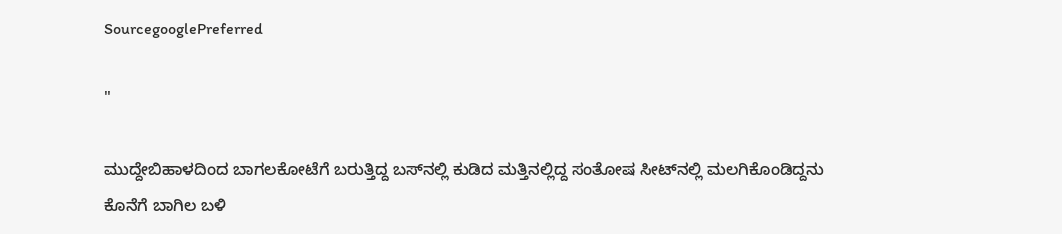SourcegooglePreferred

"

ಮುದ್ದೇಬಿಹಾಳದಿಂದ ಬಾಗಲಕೋಟೆಗೆ ಬರುತ್ತಿದ್ದ ಬಸ್‌ನಲ್ಲಿ ಕುಡಿದ ಮತ್ತಿನಲ್ಲಿದ್ದ ಸಂತೋಷ ಸೀಟ್‌ನಲ್ಲಿ ಮಲಗಿಕೊಂಡಿದ್ದನು ಕೊನೆಗೆ ಬಾಗಿಲ ಬಳಿ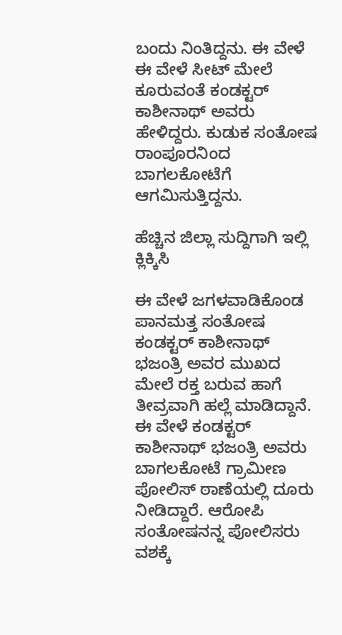ಬಂದು ನಿಂತಿದ್ದನು. ಈ ವೇಳೆ ಈ ವೇಳೆ ಸೀಟ್ ಮೇಲೆ ಕೂರುವಂತೆ ಕಂಡಕ್ಟರ್ ಕಾಶೀನಾಥ್ ಅವರು ಹೇಳಿದ್ದರು. ಕುಡುಕ ಸಂತೋಷ ರಾಂಪೂರನಿಂದ ಬಾಗಲಕೋಟೆಗೆ ಆಗಮಿಸುತ್ತಿದ್ದನು.

ಹೆಚ್ಚಿನ ಜಿಲ್ಲಾ ಸುದ್ದಿಗಾಗಿ ಇಲ್ಲಿ ಕ್ಲಿಕ್ಕಿಸಿ

ಈ ವೇಳೆ ಜಗಳವಾಡಿಕೊಂಡ ಪಾನಮತ್ತ ಸಂತೋಷ ಕಂಡಕ್ಟರ್ ಕಾಶೀನಾಥ್ ಭಜಂತ್ರಿ ಅವರ ಮುಖದ ಮೇಲೆ ರಕ್ತ ಬರುವ ಹಾಗೆ ತೀವ್ರವಾಗಿ ಹಲ್ಲೆ ಮಾಡಿದ್ದಾನೆ. ಈ ವೇಳೆ ಕಂಡಕ್ಟರ್ ಕಾಶೀನಾಥ್ ಭಜಂತ್ರಿ ಅವರು ಬಾಗಲಕೋಟೆ ಗ್ರಾಮೀಣ ಪೋಲಿಸ್‌ ಠಾಣೆಯಲ್ಲಿ ದೂರು ನೀಡಿದ್ದಾರೆ. ಆರೋಪಿ ಸಂತೋಷನನ್ನ ಪೋಲಿಸರು ವಶಕ್ಕೆ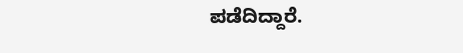ಪಡೆದಿದ್ದಾರೆ.